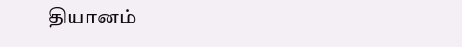தியானம்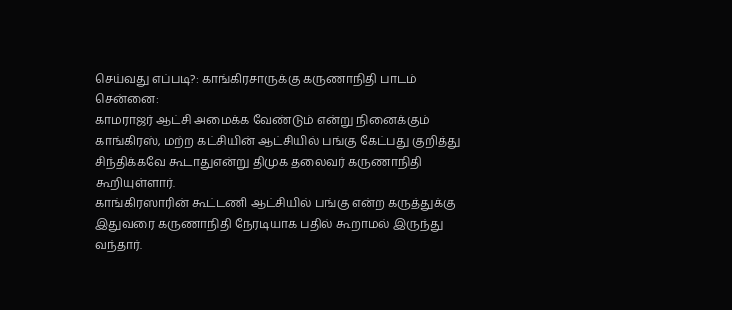செய்வது எப்படி?: காங்கிரசாருக்கு கருணாநிதி பாடம்
சென்னை:
காமராஜர் ஆட்சி அமைக்க வேண்டும் என்று நினைக்கும் காங்கிரஸ், மற்ற கட்சியின் ஆட்சியில் பங்கு கேட்பது குறித்து சிந்திக்கவே கூடாதுஎன்று திமுக தலைவர் கருணாநிதி கூறியுள்ளார்.
காங்கிரஸாரின் கூட்டணி ஆட்சியில் பங்கு என்ற கருத்துக்கு இதுவரை கருணாநிதி நேரடியாக பதில் கூறாமல் இருந்து வந்தார்.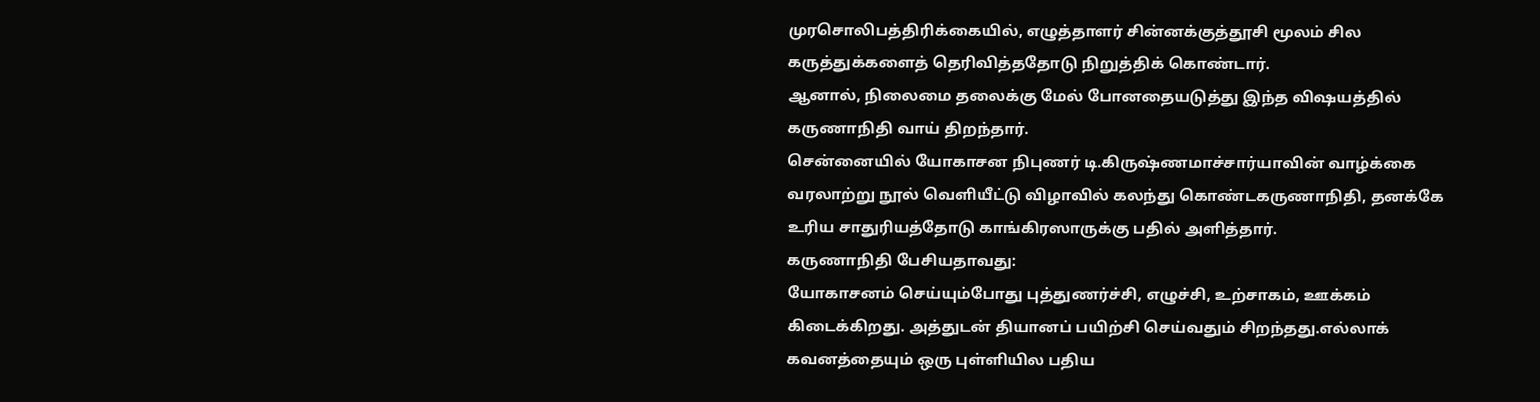முரசொலிபத்திரிக்கையில், எழுத்தாளர் சின்னக்குத்தூசி மூலம் சில கருத்துக்களைத் தெரிவித்ததோடு நிறுத்திக் கொண்டார்.
ஆனால், நிலைமை தலைக்கு மேல் போனதையடுத்து இந்த விஷயத்தில் கருணாநிதி வாய் திறந்தார்.
சென்னையில் யோகாசன நிபுணர் டி.கிருஷ்ணமாச்சார்யாவின் வாழ்க்கை வரலாற்று நூல் வெளியீட்டு விழாவில் கலந்து கொண்டகருணாநிதி, தனக்கே உரிய சாதுரியத்தோடு காங்கிரஸாருக்கு பதில் அளித்தார்.
கருணாநிதி பேசியதாவது:
யோகாசனம் செய்யும்போது புத்துணர்ச்சி, எழுச்சி, உற்சாகம், ஊக்கம் கிடைக்கிறது. அத்துடன் தியானப் பயிற்சி செய்வதும் சிறந்தது.எல்லாக் கவனத்தையும் ஒரு புள்ளியில பதிய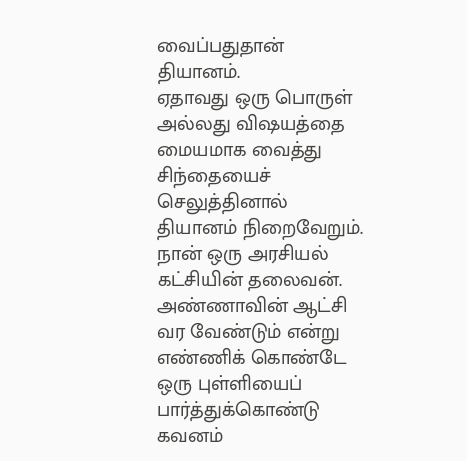வைப்பதுதான் தியானம்.
ஏதாவது ஒரு பொருள் அல்லது விஷயத்தை மையமாக வைத்து சிந்தையைச் செலுத்தினால் தியானம் நிறைவேறும்.
நான் ஒரு அரசியல் கட்சியின் தலைவன். அண்ணாவின் ஆட்சி வர வேண்டும் என்று எண்ணிக் கொண்டே ஒரு புள்ளியைப் பார்த்துக்கொண்டு கவனம்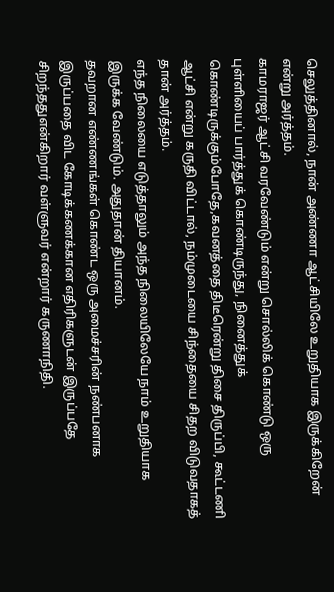செலுத்தினால், நான் அண்ணா ஆட்சியிலே உறுதியாக இருக்கிறேன் என்று அர்த்தம்.
காமராஜர் ஆட்சி வரவேண்டும் என்று சொல்லிக் கொண்டு ஒரு புள்ளியைப் பார்த்துக் கொண்டிருந்து, நினைத்துக் கொண்டிருக்கும்போதே,கவனத்தை திடீரென்று திசை திருப்பி, கூட்டணி ஆட்சி என்று கருதி விட்டால், நம்முடையை சிந்தையை சிதற விடுவதாகத் தான் அர்த்தம்.
எந்த நிலையை எடுத்தாலும் அந்த நிலையிலேயே நாம் உறுதியாக இருக்க வேண்டும். அதுதான் தியானம்.
தவறான எண்ணங்கள் கொண்ட ஒரு அமைச்சரின் நண்பனாக இருப்பதை விட கோடிக்கணக்கான எதிரிகளுடன் இருப்பதே சிறந்ததுஎன்கிறார் வள்ளுவர் என்றார் கருணாநிதி.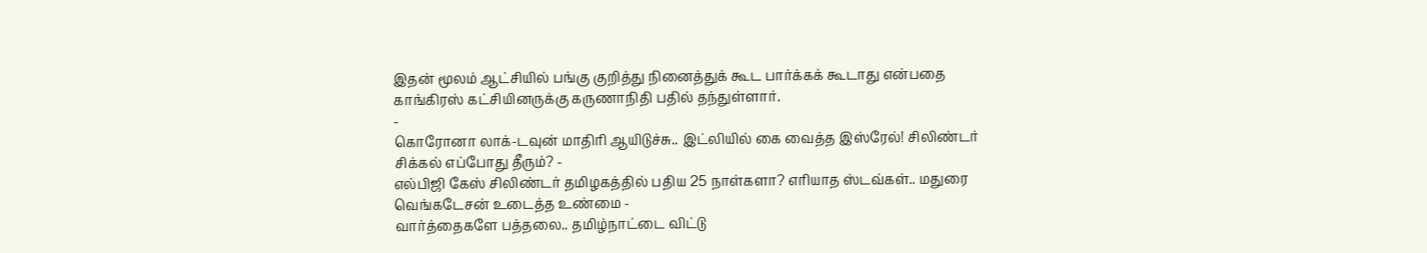இதன் மூலம் ஆட்சியில் பங்கு குறித்து நினைத்துக் கூட பார்க்கக் கூடாது என்பதை காங்கிரஸ் கட்சியினருக்கு கருணாநிதி பதில் தந்துள்ளார்.
-
கொரோனா லாக்-டவுன் மாதிரி ஆயிடுச்சு.. இட்லியில் கை வைத்த இஸ்ரேல்! சிலிண்டர் சிக்கல் எப்போது தீரும்? -
எல்பிஜி கேஸ் சிலிண்டர் தமிழகத்தில் பதிய 25 நாள்களா? எரியாத ஸ்டவ்கள்.. மதுரை வெங்கடேசன் உடைத்த உண்மை -
வார்த்தைகளே பத்தலை.. தமிழ்நாட்டை விட்டு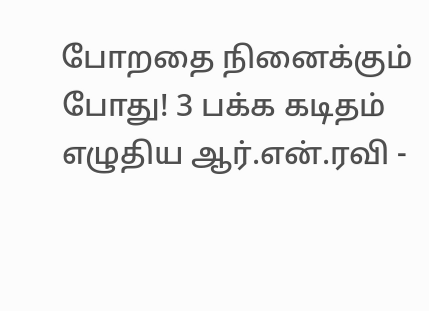போறதை நினைக்கும் போது! 3 பக்க கடிதம் எழுதிய ஆர்.என்.ரவி -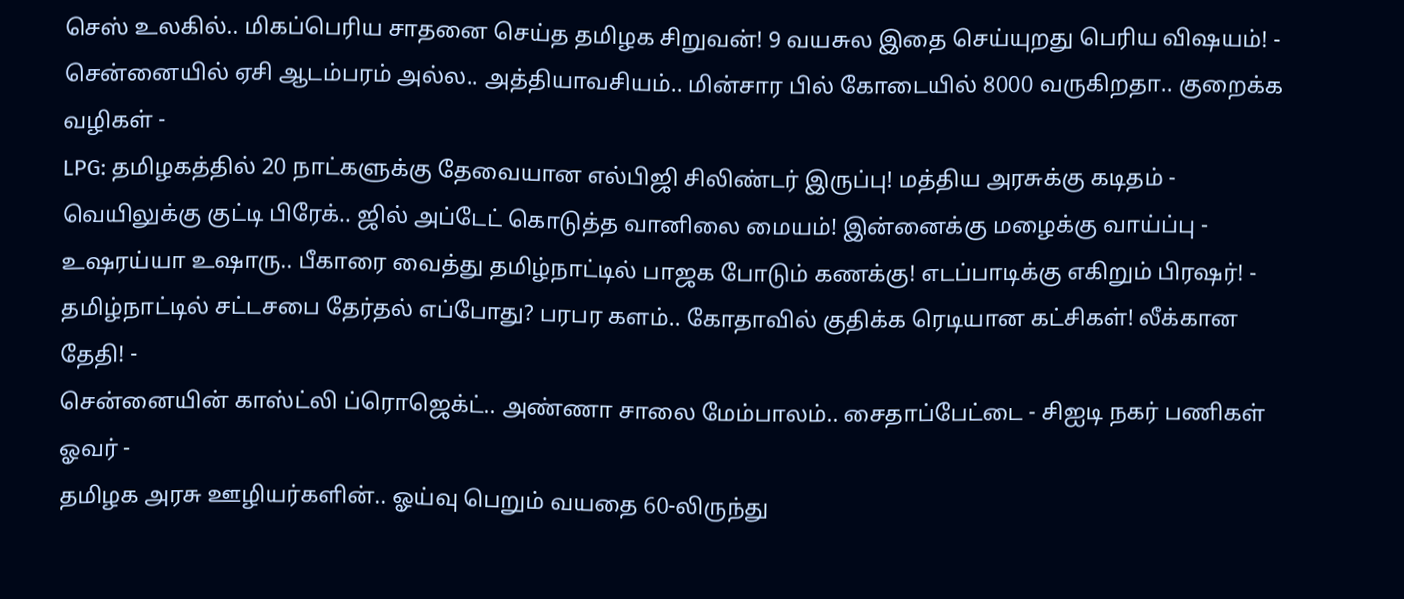செஸ் உலகில்.. மிகப்பெரிய சாதனை செய்த தமிழக சிறுவன்! 9 வயசுல இதை செய்யுறது பெரிய விஷயம்! -
சென்னையில் ஏசி ஆடம்பரம் அல்ல.. அத்தியாவசியம்.. மின்சார பில் கோடையில் 8000 வருகிறதா.. குறைக்க வழிகள் -
LPG: தமிழகத்தில் 20 நாட்களுக்கு தேவையான எல்பிஜி சிலிண்டர் இருப்பு! மத்திய அரசுக்கு கடிதம் -
வெயிலுக்கு குட்டி பிரேக்.. ஜில் அப்டேட் கொடுத்த வானிலை மையம்! இன்னைக்கு மழைக்கு வாய்ப்பு -
உஷரய்யா உஷாரு.. பீகாரை வைத்து தமிழ்நாட்டில் பாஜக போடும் கணக்கு! எடப்பாடிக்கு எகிறும் பிரஷர்! -
தமிழ்நாட்டில் சட்டசபை தேர்தல் எப்போது? பரபர களம்.. கோதாவில் குதிக்க ரெடியான கட்சிகள்! லீக்கான தேதி! -
சென்னையின் காஸ்ட்லி ப்ரொஜெக்ட்.. அண்ணா சாலை மேம்பாலம்.. சைதாப்பேட்டை - சிஐடி நகர் பணிகள் ஓவர் -
தமிழக அரசு ஊழியர்களின்.. ஓய்வு பெறும் வயதை 60-லிருந்து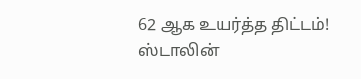62 ஆக உயர்த்த திட்டம்! ஸ்டாலின்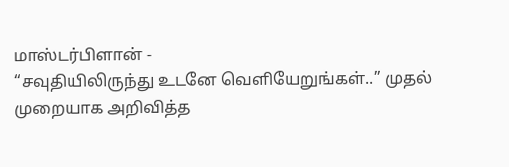மாஸ்டர்பிளான் -
“சவுதியிலிருந்து உடனே வெளியேறுங்கள்..” முதல் முறையாக அறிவித்த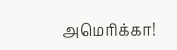அமெரிக்கா!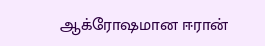ஆக்ரோஷமான ஈரான்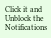Click it and Unblock the Notifications